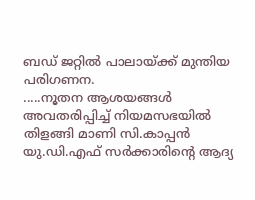ബഡ് ജറ്റിൽ പാലായ്ക്ക് മുന്തിയ പരിഗണന.
.....നൂതന ആശയങ്ങൾ അവതരിപ്പിച്ച് നിയമസഭയിൽ തിളങ്ങി മാണി സി.കാപ്പൻ
യു.ഡി.എഫ് സർക്കാരിന്റെ ആദ്യ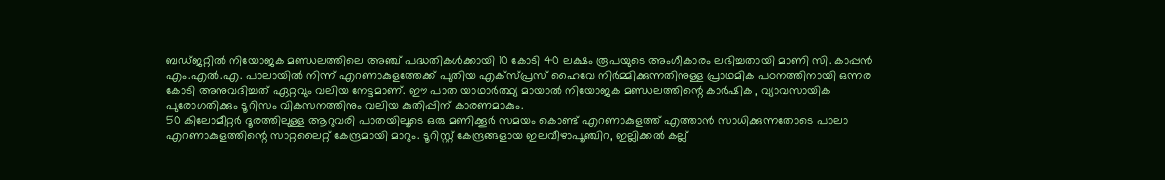ബഡ്ജറ്റിൽ നിയോജക മണ്ഡലത്തിലെ അഞ്ച് പദ്ധതികൾക്കായി 10 കോടി 40 ലക്ഷം രൂപയുടെ അംഗീകാരം ലഭിച്ചതായി മാണി സി. കാപ്പൻ എം.എൽ.എ. പാലായിൽ നിന്ന് എറണാകുളത്തേക്ക് പുതിയ എക്സ്പ്രസ് ഹൈവേ നിർമ്മിക്കുന്നതിനുള്ള പ്രാഥമിക പഠനത്തിനായി ഒന്നര കോടി അനുവദിച്ചത് ഏറ്റവും വലിയ നേട്ടമാണ്. ഈ പാത യാഥാർത്ഥ്യ മായാൽ നിയോജക മണ്ഡലത്തിന്റെ കാർഷിക , വ്യാവസായിക പുരോഗതിക്കും ടൂറിസം വികസനത്തിനും വലിയ കുതിപ്പിന് കാരണമാകും.
50 കിലോമീറ്റർ ദൂരത്തിലുള്ള ആറുവരി പാതയിലൂടെ ഒരു മണിക്കൂർ സമയം കൊണ്ട് എറണാകുളത്ത് എത്താൻ സാധിക്കുന്നതോടെ പാലാ എറണാകുളത്തിന്റെ സാറ്റലൈറ്റ് കേന്ദ്രമായി മാറും. ടൂറിസ്റ്റ് കേന്ദ്രങ്ങളായ ഇലവീഴാപൂഞ്ചിറ, ഇല്ലിക്കൽ കല്ല്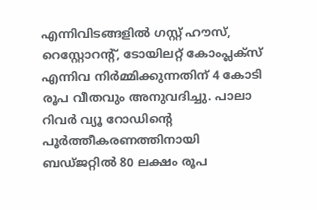എന്നിവിടങ്ങളിൽ ഗസ്റ്റ് ഹൗസ്, റെസ്റ്റോറന്റ്, ടോയിലറ്റ് കോംപ്ലക്സ് എന്നിവ നിർമ്മിക്കുന്നതിന് 4 കോടി രൂപ വീതവും അനുവദിച്ചു. പാലാ റിവർ വ്യൂ റോഡിന്റെ പൂർത്തീകരണത്തിനായി ബഡ്ജറ്റിൽ 80 ലക്ഷം രൂപ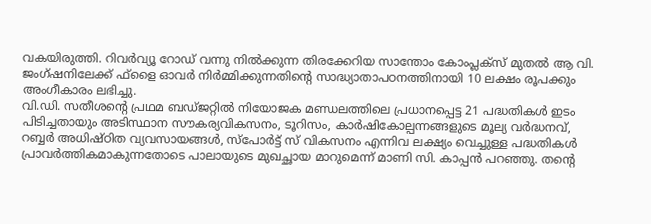വകയിരുത്തി. റിവർവ്യൂ റോഡ് വന്നു നിൽക്കുന്ന തിരക്കേറിയ സാന്തോം കോംപ്ലക്സ് മുതൽ ആ വി. ജംഗ്ഷനിലേക്ക് ഫ്ളൈ ഓവർ നിർമ്മിക്കുന്നതിന്റെ സാദ്ധ്യാതാപഠനത്തിനായി 10 ലക്ഷം രൂപക്കും അംഗീകാരം ലഭിച്ചു.
വി.ഡി. സതീശന്റെ പ്രഥമ ബഡ്ജറ്റിൽ നിയോജക മണ്ഡലത്തിലെ പ്രധാനപ്പെട്ട 21 പദ്ധതികൾ ഇടം പിടിച്ചതായും അടിസ്ഥാന സൗകര്യവികസനം, ടൂറിസം, കാർഷികോല്പന്നങ്ങളുടെ മൂല്യ വർദ്ധനവ്, റബ്ബർ അധിഷ്ഠിത വ്യവസായങ്ങൾ, സ്പോർട്ട് സ് വികസനം എന്നിവ ലക്ഷ്യം വെച്ചുള്ള പദ്ധതികൾ പ്രാവർത്തികമാകുന്നതോടെ പാലായുടെ മുഖച്ഛായ മാറുമെന്ന് മാണി സി. കാപ്പൻ പറഞ്ഞു. തന്റെ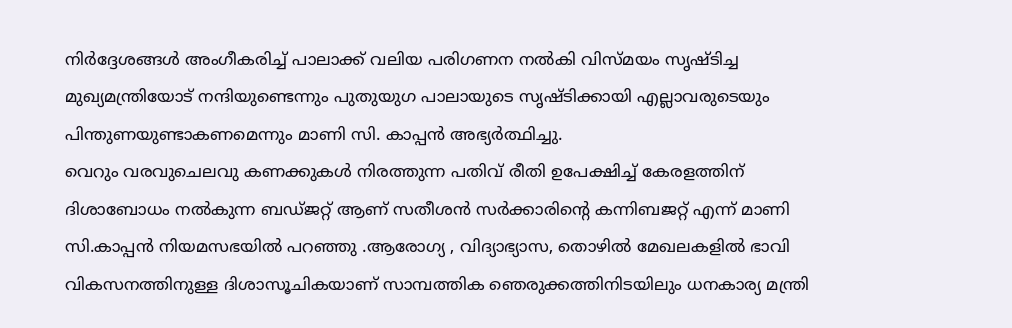നിർദ്ദേശങ്ങൾ അംഗീകരിച്ച് പാലാക്ക് വലിയ പരിഗണന നൽകി വിസ്മയം സൃഷ്ടിച്ച മുഖ്യമന്ത്രിയോട് നന്ദിയുണ്ടെന്നും പുതുയുഗ പാലായുടെ സൃഷ്ടിക്കായി എല്ലാവരുടെയും പിന്തുണയുണ്ടാകണമെന്നും മാണി സി. കാപ്പൻ അഭ്യർത്ഥിച്ചു.
വെറും വരവുചെലവു കണക്കുകൾ നിരത്തുന്ന പതിവ് രീതി ഉപേക്ഷിച്ച് കേരളത്തിന് ദിശാബോധം നൽകുന്ന ബഡ്ജറ്റ് ആണ് സതീശൻ സർക്കാരിന്റെ കന്നിബജറ്റ് എന്ന് മാണി സി.കാപ്പൻ നിയമസഭയിൽ പറഞ്ഞു .ആരോഗ്യ , വിദ്യാഭ്യാസ, തൊഴിൽ മേഖലകളിൽ ഭാവി വികസനത്തിനുള്ള ദിശാസൂചികയാണ് സാമ്പത്തിക ഞെരുക്കത്തിനിടയിലും ധനകാര്യ മന്ത്രി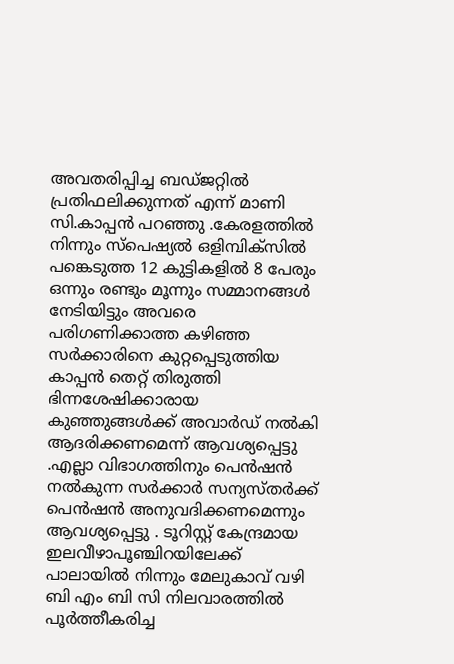അവതരിപ്പിച്ച ബഡ്ജറ്റിൽ പ്രതിഫലിക്കുന്നത് എന്ന് മാണി സി.കാപ്പൻ പറഞ്ഞു .കേരളത്തിൽ നിന്നും സ്പെഷ്യൽ ഒളിമ്പിക്സിൽ പങ്കെടുത്ത 12 കുട്ടികളിൽ 8 പേരും ഒന്നും രണ്ടും മൂന്നും സമ്മാനങ്ങൾ നേടിയിട്ടും അവരെ പരിഗണിക്കാത്ത കഴിഞ്ഞ സർക്കാരിനെ കുറ്റപ്പെടുത്തിയ കാപ്പൻ തെറ്റ് തിരുത്തി ഭിന്നശേഷിക്കാരായ കുഞ്ഞുങ്ങൾക്ക് അവാർഡ് നൽകി ആദരിക്കണമെന്ന് ആവശ്യപ്പെട്ടു .എല്ലാ വിഭാഗത്തിനും പെൻഷൻ നൽകുന്ന സർക്കാർ സന്യസ്തർക്ക് പെൻഷൻ അനുവദിക്കണമെന്നും ആവശ്യപ്പെട്ടു . ടൂറിസ്റ്റ് കേന്ദ്രമായ ഇലവീഴാപൂഞ്ചിറയിലേക്ക് പാലായിൽ നിന്നും മേലുകാവ് വഴി ബി എം ബി സി നിലവാരത്തിൽ പൂർത്തീകരിച്ച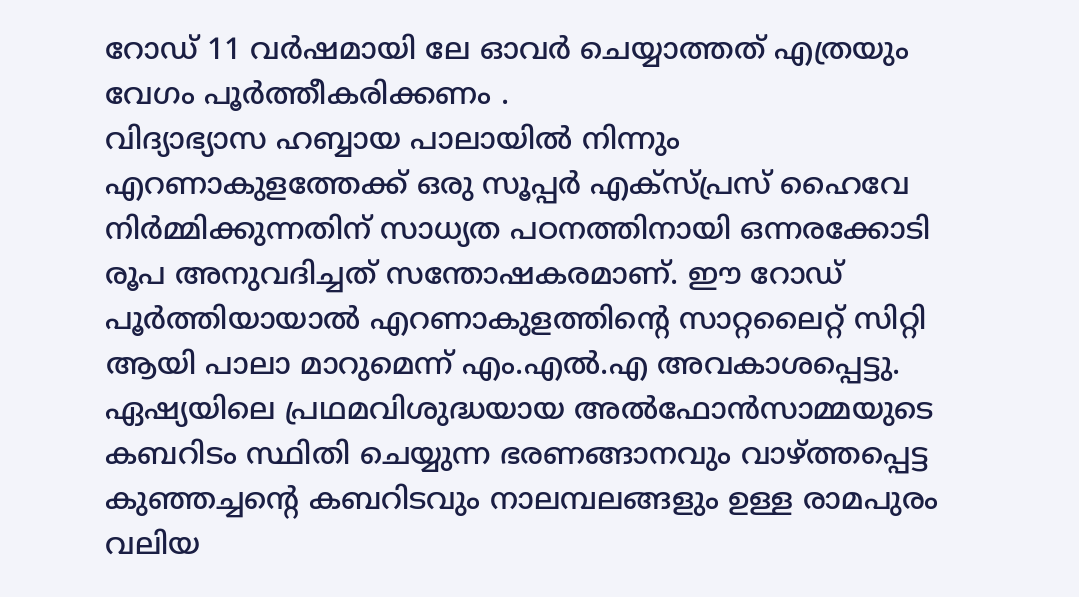റോഡ് 11 വർഷമായി ലേ ഓവർ ചെയ്യാത്തത് എത്രയും വേഗം പൂർത്തീകരിക്കണം .
വിദ്യാഭ്യാസ ഹബ്ബായ പാലായിൽ നിന്നും എറണാകുളത്തേക്ക് ഒരു സൂപ്പർ എക്സ്പ്രസ് ഹൈവേ നിർമ്മിക്കുന്നതിന് സാധ്യത പഠനത്തിനായി ഒന്നരക്കോടി രൂപ അനുവദിച്ചത് സന്തോഷകരമാണ്. ഈ റോഡ് പൂർത്തിയായാൽ എറണാകുളത്തിന്റെ സാറ്റലൈറ്റ് സിറ്റി ആയി പാലാ മാറുമെന്ന് എം.എൽ.എ അവകാശപ്പെട്ടു. ഏഷ്യയിലെ പ്രഥമവിശുദ്ധയായ അൽഫോൻസാമ്മയുടെ കബറിടം സ്ഥിതി ചെയ്യുന്ന ഭരണങ്ങാനവും വാഴ്ത്തപ്പെട്ട കുഞ്ഞച്ചന്റെ കബറിടവും നാലമ്പലങ്ങളും ഉള്ള രാമപുരം വലിയ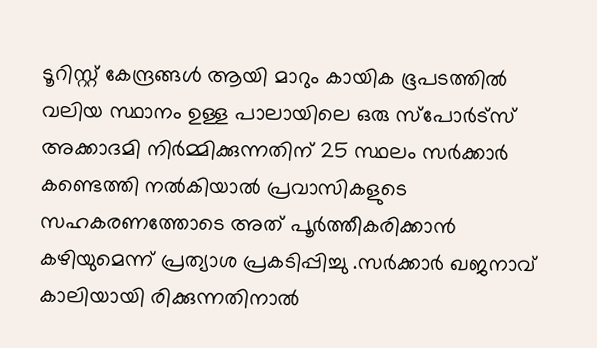ടൂറിസ്റ്റ് കേന്ദ്രങ്ങൾ ആയി മാറും കായിക ഭൂപടത്തിൽ വലിയ സ്ഥാനം ഉള്ള പാലായിലെ ഒരു സ്പോർട്സ് അക്കാദമി നിർമ്മിക്കുന്നതിന് 25 സ്ഥലം സർക്കാർ കണ്ടെത്തി നൽകിയാൽ പ്രവാസികളുടെ സഹകരണത്തോടെ അത് പൂർത്തീകരിക്കാൻ കഴിയുമെന്ന് പ്രത്യാശ പ്രകടിപ്പിച്ചു .സർക്കാർ ഖജനാവ് കാലിയായി രിക്കുന്നതിനാൽ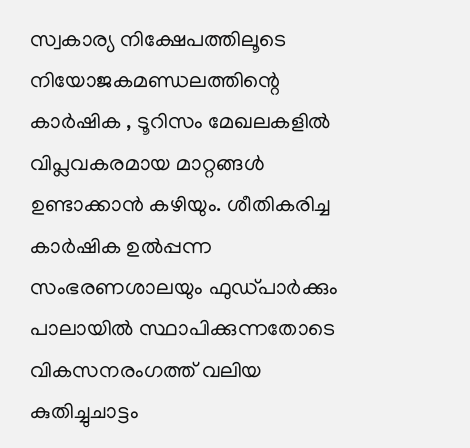സ്വകാര്യ നിക്ഷേപത്തിലൂടെ നിയോജകമണ്ഡലത്തിന്റെ കാർഷിക , ടൂറിസം മേഖലകളിൽ വിപ്ലവകരമായ മാറ്റങ്ങൾ ഉണ്ടാക്കാൻ കഴിയും. ശീതികരിച്ച കാർഷിക ഉൽപ്പന്ന സംഭരണശാലയും ഫുഡ്പാർക്കും പാലായിൽ സ്ഥാപിക്കുന്നതോടെ വികസനരംഗത്ത് വലിയ കുതിച്ചുചാട്ടം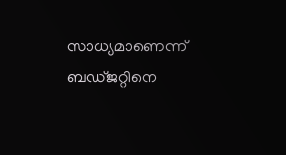സാധ്യമാണെന്ന് ബഡ്ജറ്റിനെ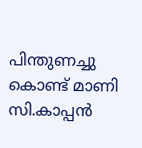പിന്തുണച്ചു കൊണ്ട് മാണി സി.കാപ്പൻ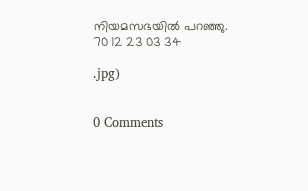നിയമസഭയിൽ പറഞ്ഞു.
70 12 23 03 34

.jpg)


0 Comments